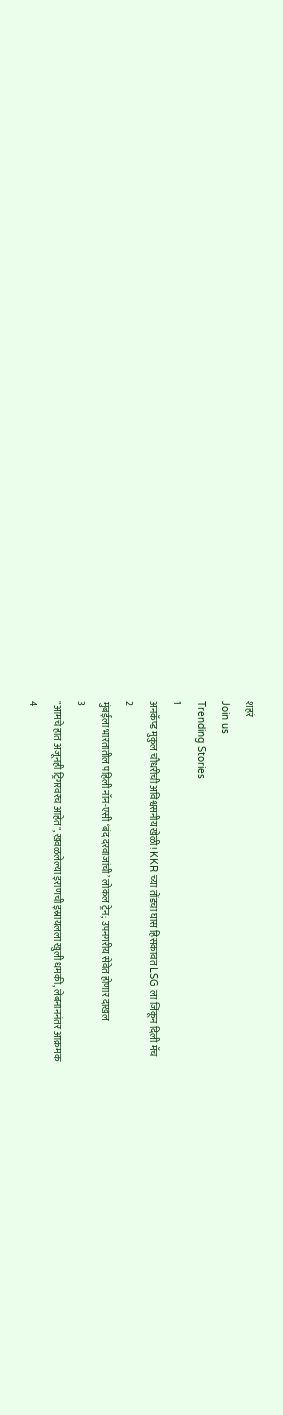शहरं
Join us
Trending Stories
1
अनकॅप्ड मुकुल चौधरीची अविश्वसनीय खेळी! KKR च्या तोंडचा घास हिसकावत LSG ला जिंकून दिली मॅच
2
मुंबईला भारतातील पहिली नॉन-एसी ‘बंद दरवाजांची’ लोकल ट्रेन; उपनगरीय सेवेत होणार दाखल
3
"आमचे हात अजूनही ट्रिगरवरच आहेत", खवळलेल्या इराणची इस्रायलला खुली धमकी, लेबनाननंतर आक्रमक
4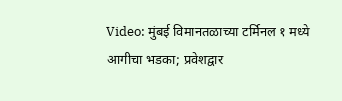Video: मुंबई विमानतळाच्या टर्मिनल १ मध्ये आगीचा भडका; प्रवेशद्वार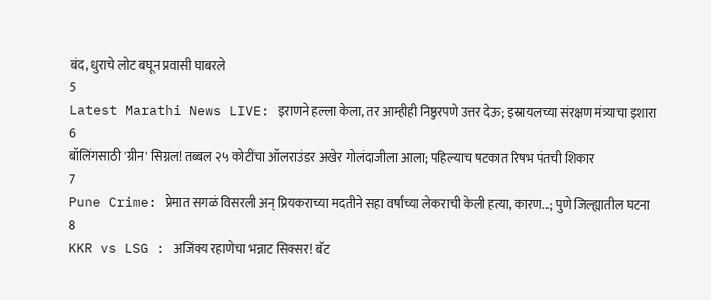बंद, धुराचे लोट बघून प्रवासी घाबरले
5
Latest Marathi News LIVE: इराणने हल्ला केला, तर आम्हीही निष्ठुरपणे उत्तर देऊ; इस्रायलच्या संरक्षण मंत्र्याचा इशारा
6
बॉलिंगसाठी 'ग्रीन' सिग्नल! तब्बल २५ कोटींचा ऑलराउंडर अखेर गोलंदाजीला आला; पहिल्याच षटकात रिषभ पंतची शिकार
7
Pune Crime: प्रेमात सगळं विसरली अन् प्रियकराच्या मदतीने सहा वर्षांच्या लेकराची केली हत्या, कारण...; पुणे जिल्ह्यातील घटना
8
KKR vs LSG : अजिंक्य रहाणेचा भन्नाट सिक्सर! बॅट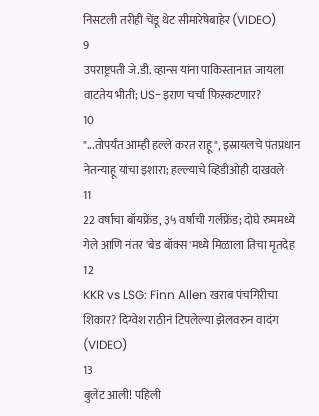निसटली तरीही चेंडू थेट सीमारेषेबाहेर (VIDEO)
9
उपराष्ट्रपती जे.डी. व्हान्स यांना पाकिस्तानात जायला वाटतेय भीती; US-इराण चर्चा फिस्कटणार?
10
"...तोपर्यंत आम्ही हल्ले करत राहू", इस्रायलचे पंतप्रधान नेतन्याहू यांचा इशारा; हल्ल्याचे व्हिडीओही दाखवले
11
22 वर्षाचा बॉयफ्रेंड, ३५ वर्षाची गर्लफ्रेंड; दोघे रुममध्ये गेले आणि नंतर 'बेड बॉक्स'मध्ये मिळाला तिचा मृतदेह
12
KKR vs LSG: Finn Allen खराब पंचगिरीचा शिकार? दिग्वेश राठीनं टिपलेल्या झेलवरुन वादंग (VIDEO)
13
बुलेट आली! पहिली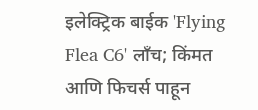इलेक्ट्रिक बाईक 'Flying Flea C6' लाँच; किंमत आणि फिचर्स पाहून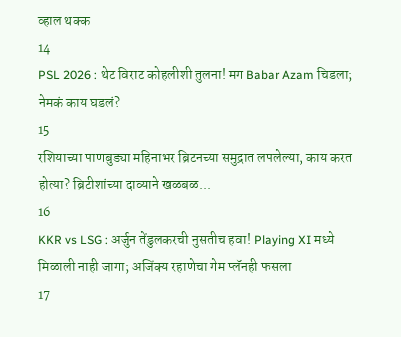व्हाल थक्क
14
PSL 2026 : थेट विराट कोहलीशी तुलना! मग Babar Azam चिडला; नेमकं काय घडलं?
15
रशियाच्या पाणबुड्या महिनाभर ब्रिटनच्या समुद्रात लपलेल्या, काय करत होत्या? ब्रिटीशांच्या दाव्याने खळबळ...
16
KKR vs LSG : अर्जुन तेंडुलकरची नुसतीच हवा! Playing XI मध्ये मिळाली नाही जागा; अजिंक्य रहाणेचा गेम प्लॅनही फसला
17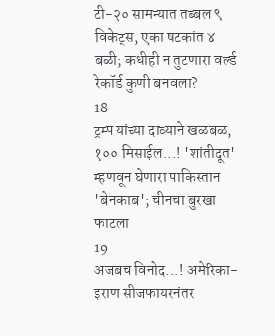टी-२० सामन्यात तब्बल ९ विकेट्स, एका षटकांत ४ बळी; कधीही न तुटणारा वर्ल्ड रेकॉर्ड कुणी बनवला?
18
ट्रम्प यांच्या दाव्याने खळबळ, १०० मिसाईल...! 'शांतीदूत' म्हणवून घेणारा पाकिस्तान 'बेनकाब'; चीनचा बुरखा फाटला
19
अजबच विनोद...! अमेरिका-इराण सीजफायरनंतर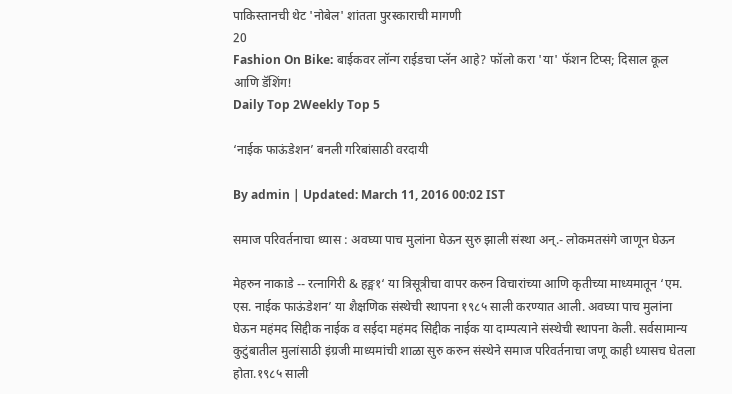पाकिस्तानची थेट 'नोबेल' शांतता पुरस्काराची मागणी
20
Fashion On Bike: बाईकवर लॉन्ग राईडचा प्लॅन आहे? फॉलो करा 'या' फॅशन टिप्स; दिसाल कूल आणि डॅशिंग!
Daily Top 2Weekly Top 5

‘नाईक फाऊंडेशन’ बनली गरिबांसाठी वरदायी

By admin | Updated: March 11, 2016 00:02 IST

समाज परिवर्तनाचा ध्यास : अवघ्या पाच मुलांना घेऊन सुरु झाली संस्था अन्.- लोकमतसंगे जाणून घेऊन

मेहरुन नाकाडे -- रत्नागिरी & हङ्म१‘ या त्रिसूत्रीचा वापर करुन विचारांच्या आणि कृतीच्या माध्यमातून ‘एम. एस. नाईक फाऊंडेशन’ या शैक्षणिक संस्थेची स्थापना १९८५ साली करण्यात आली. अवघ्या पाच मुलांना घेऊन महंमद सिद्दीक नाईक व सईदा महंमद सिद्दीक नाईक या दाम्पत्याने संस्थेची स्थापना केली. सर्वसामान्य कुटुंबातील मुलांसाठी इंग्रजी माध्यमांची शाळा सुरु करुन संस्थेने समाज परिवर्तनाचा जणू काही ध्यासच घेतला होता.१९८५ साली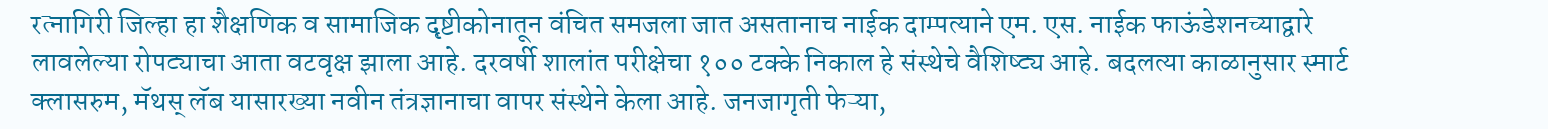रत्नागिरी जिल्हा हा शैक्षणिक व सामाजिक दृष्टीकोनातून वंचित समजला जात असतानाच नाईक दाम्पत्याने एम. एस. नाईक फाऊंडेशनच्याद्वारे लावलेल्या रोपट्याचा आता वटवृक्ष झाला आहे. दरवर्षी शालांत परीक्षेचा १०० टक्के निकाल हे संस्थेचे वैशिष्ट्य आहे. बदलत्या काळानुसार स्मार्ट क्लासरुम, मॅथस् लॅब यासारख्या नवीन तंत्रज्ञानाचा वापर संस्थेने केला आहे. जनजागृती फेऱ्या,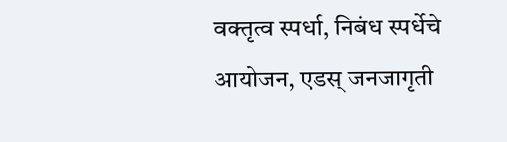वक्तृत्व स्पर्धा, निबंध स्पर्धेचे आयोजन, एडस् जनजागृती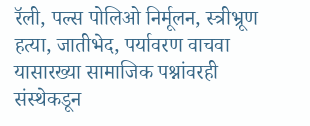रॅली, पल्स पोलिओ निर्मूलन, स्त्रीभ्रूण हत्या, जातीभेद, पर्यावरण वाचवा यासारख्या सामाजिक पश्नांवरही संस्थेकडून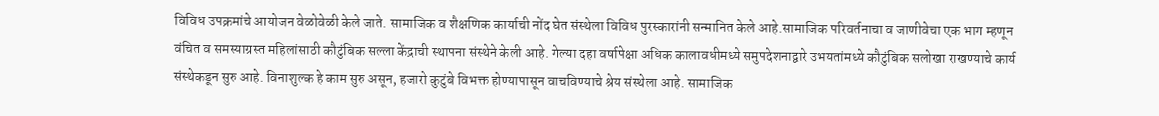विविध उपक्रमांचे आयोजन वेळोवेळी केले जाते. सामाजिक व शैक्षणिक कार्याची नोंद घेत संस्थेला विविध पुरस्कारांनी सन्मानित केले आहे.सामाजिक परिवर्तनाचा व जाणीवेचा एक भाग म्हणून वंचित व समस्याग्रस्त महिलांसाठी कौटुंबिक सल्ला केंद्राची स्थापना संस्थेने केली आहे. गेल्या दहा वर्षापेक्षा अधिक कालावधीमध्ये समुपदेशनाद्वारे उभयतांमध्ये कौटुंबिक सलोखा राखण्याचे कार्य संस्थेकडून सुरु आहे. विनाशुल्क हे काम सुरु असून, हजारो कुटुंबे विभक्त होण्यापासून वाचविण्याचे श्रेय संस्थेला आहे. सामाजिक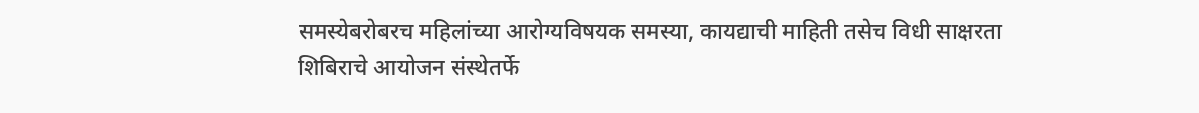समस्येबरोबरच महिलांच्या आरोग्यविषयक समस्या, कायद्याची माहिती तसेच विधी साक्षरता शिबिराचे आयोजन संस्थेतर्फे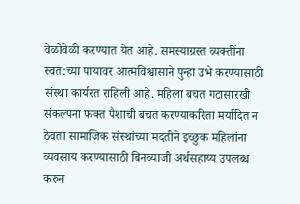वेळोवेळी करण्यात येत आहे. समस्याग्रस्त व्यक्तींना स्वत:च्या पायावर आत्मविश्वासाने पुन्हा उभे करण्यासाठी संस्था कार्यरत राहिली आहे. महिला बचत गटासारखी संकल्पना फक्त पैशाची बचत करण्याकरिता मर्यादित न ठेवता सामाजिक संस्थांच्या मदतीने इच्छुक महिलांना व्यवसाय करण्यासाठी बिनव्याजी अर्थसहाय्य उपलब्ध करुन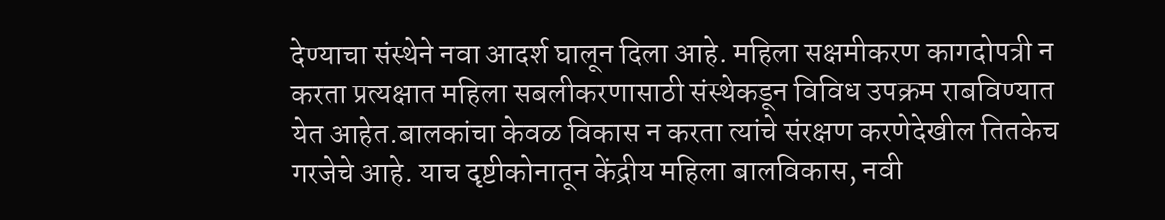देण्याचा संस्थेने नवा आदर्श घालून दिला आहे. महिला सक्षमीकरण कागदोपत्री न करता प्रत्यक्षात महिला सबलीकरणासाठी संस्थेकडून विविध उपक्रम राबविण्यात येत आहेत.बालकांचा केवळ विकास न करता त्यांचे संरक्षण करणेदेखील तितकेच गरजेचे आहे. याच दृष्टीकोनातून केंद्रीय महिला बालविकास, नवी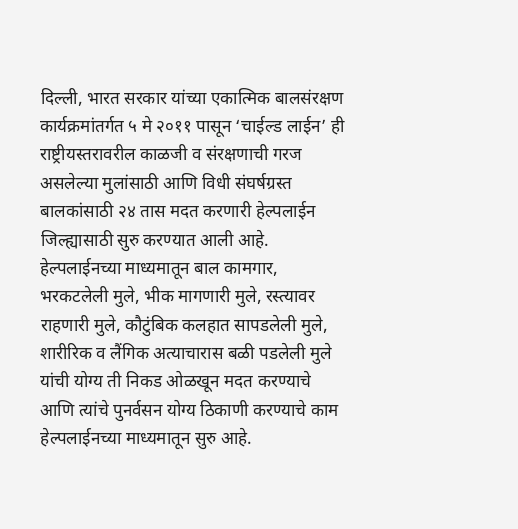दिल्ली, भारत सरकार यांच्या एकात्मिक बालसंरक्षण कार्यक्रमांतर्गत ५ मे २०११ पासून ‘चाईल्ड लाईन’ ही राष्ट्रीयस्तरावरील काळजी व संरक्षणाची गरज असलेल्या मुलांसाठी आणि विधी संघर्षग्रस्त बालकांसाठी २४ तास मदत करणारी हेल्पलाईन जिल्ह्यासाठी सुरु करण्यात आली आहे. हेल्पलाईनच्या माध्यमातून बाल कामगार, भरकटलेली मुले, भीक मागणारी मुले, रस्त्यावर राहणारी मुले, कौटुंबिक कलहात सापडलेली मुले, शारीरिक व लैंगिक अत्याचारास बळी पडलेली मुले यांची योग्य ती निकड ओळखून मदत करण्याचे आणि त्यांचे पुनर्वसन योग्य ठिकाणी करण्याचे काम हेल्पलाईनच्या माध्यमातून सुरु आहे.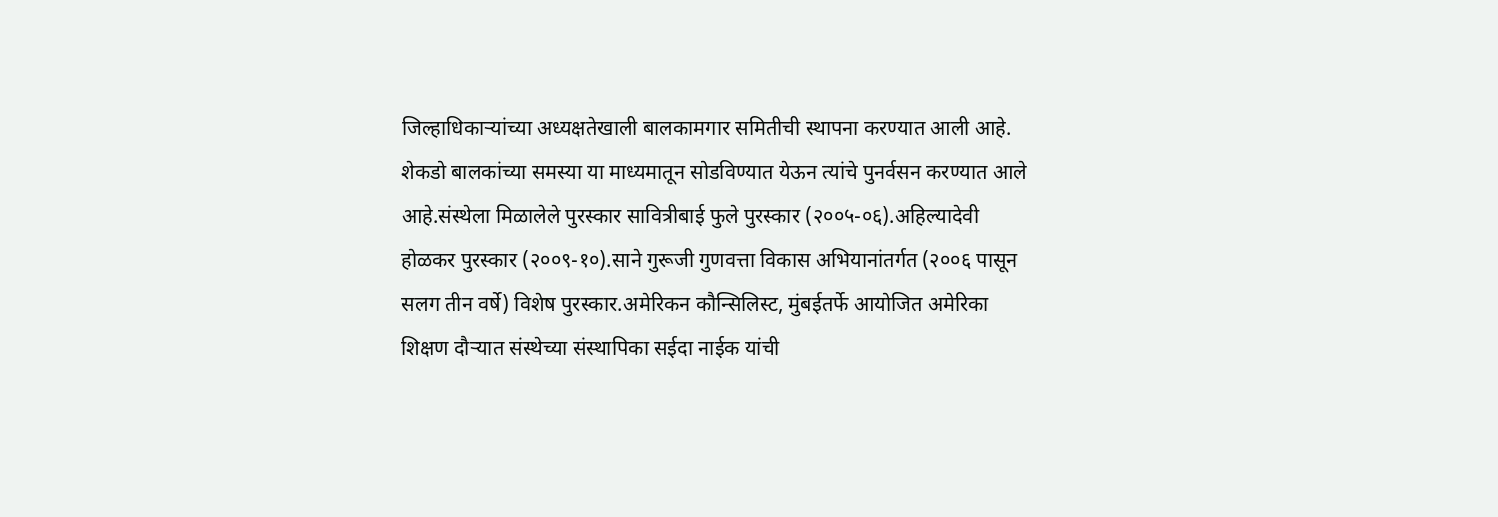जिल्हाधिकाऱ्यांच्या अध्यक्षतेखाली बालकामगार समितीची स्थापना करण्यात आली आहे. शेकडो बालकांच्या समस्या या माध्यमातून सोडविण्यात येऊन त्यांचे पुनर्वसन करण्यात आले आहे.संस्थेला मिळालेले पुरस्कार सावित्रीबाई फुले पुरस्कार (२००५-०६).अहिल्यादेवी होळकर पुरस्कार (२००९-१०).साने गुरूजी गुणवत्ता विकास अभियानांतर्गत (२००६ पासून सलग तीन वर्षे) विशेष पुरस्कार.अमेरिकन कौन्सिलिस्ट, मुंबईतर्फे आयोजित अमेरिका शिक्षण दौऱ्यात संस्थेच्या संस्थापिका सईदा नाईक यांची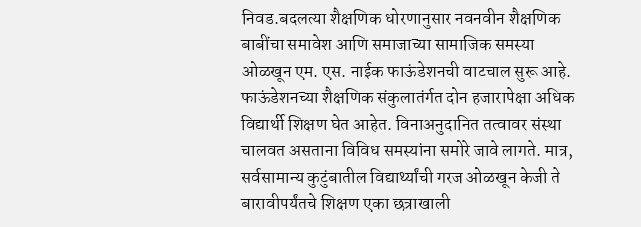निवड.बदलत्या शैक्षणिक धोरणानुसार नवनवीन शैक्षणिक बाबींचा समावेश आणि समाजाच्या सामाजिक समस्या ओळखून एम. एस. नाईक फाऊंडेशनची वाटचाल सुरू आहे. फाऊंडेशनच्या शैक्षणिक संकुलातंर्गत दोन हजारापेक्षा अधिक विद्यार्थी शिक्षण घेत आहेत. विनाअनुदानित तत्वावर संस्था चालवत असताना विविध समस्यांना समोरे जावे लागते. मात्र, सर्वसामान्य कुटुंबातील विद्यार्थ्यांची गरज ओळखून केजी ते बारावीपर्यंतचे शिक्षण एका छत्राखाली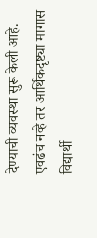देण्याची व्यवस्था सुरू केली आहे. एवढंच नव्हे तर आर्थिकदृष्ट्या मागास विद्यार्थी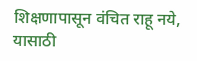शिक्षणापासून वंचित राहू नये, यासाठी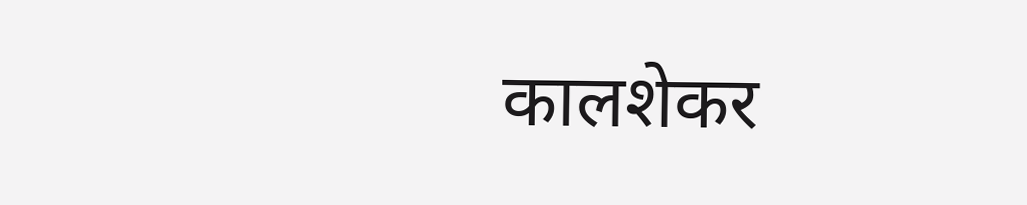कालशेकर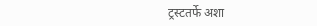ट्रस्टतर्फे अशा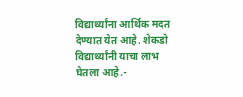विद्यार्थ्यांना आर्थिक मदत देण्यात येत आहे. शेकडो विद्यार्थ्यांनी याचा लाभ घेतला आहे.-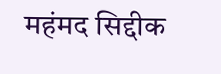महंमद सिद्दीक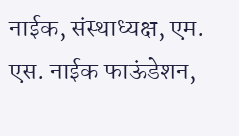नाईक, संस्थाध्यक्ष, एम. एस. नाईक फाऊंडेशन,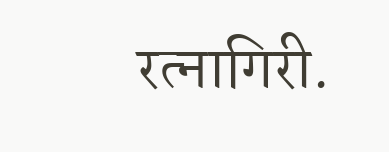रत्नागिरी.